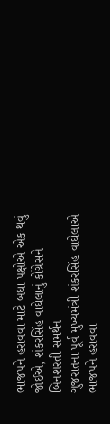ભાજપને હરાવવા માટે બધા પક્ષોએ એક થવું જોઈએ, શંકરસિંહ વાઘેલાનું કોંગ્રેસને બિનશરતી સમર્થન
ગુજરાતના પૂર્વ મુખ્યમંત્રી શંકરસિંહ વાઘેલાએ ભાજપને હરાવવા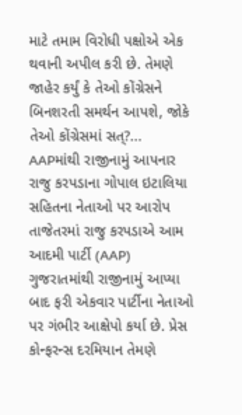માટે તમામ વિરોધી પક્ષોએ એક થવાની અપીલ કરી છે. તેમણે જાહેર કર્યું કે તેઓ કોંગ્રેસને બિનશરતી સમર્થન આપશે, જોકે તેઓ કોંગ્રેસમાં સત્?...
AAPમાંથી રાજીનામું આપનાર રાજુ કરપડાના ગોપાલ ઇટાલિયા સહિતના નેતાઓ પર આરોપ
તાજેતરમાં રાજુ કરપડાએ આમ આદમી પાર્ટી (AAP) ગુજરાતમાંથી રાજીનામું આપ્યા બાદ ફરી એકવાર પાર્ટીના નેતાઓ પર ગંભીર આક્ષેપો કર્યા છે. પ્રેસ કોન્ફરન્સ દરમિયાન તેમણે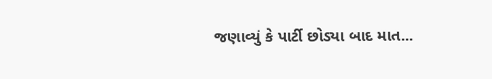જણાવ્યું કે પાર્ટી છોડ્યા બાદ માત...